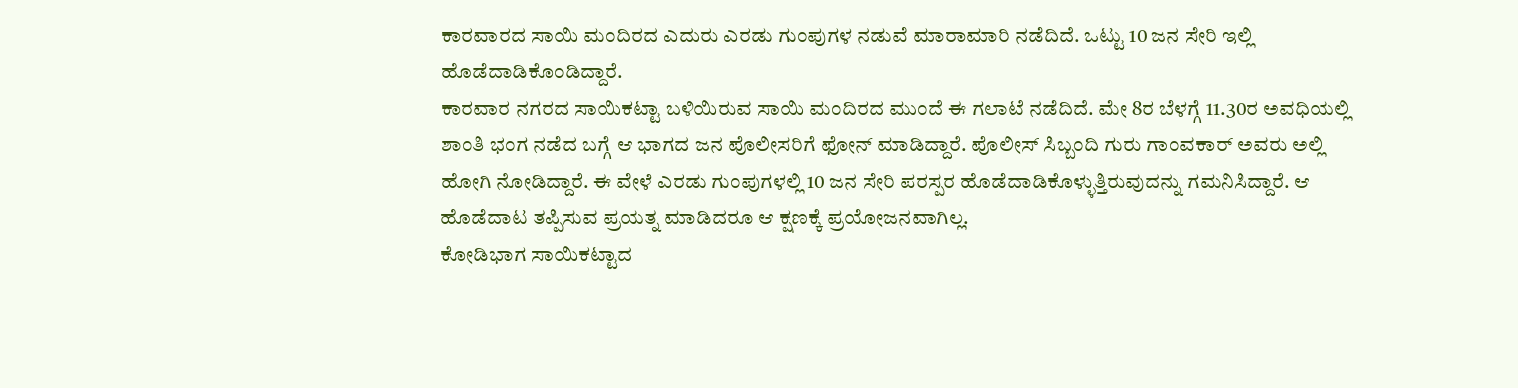ಕಾರವಾರದ ಸಾಯಿ ಮಂದಿರದ ಎದುರು ಎರಡು ಗುಂಪುಗಳ ನಡುವೆ ಮಾರಾಮಾರಿ ನಡೆದಿದೆ. ಒಟ್ಟು 10 ಜನ ಸೇರಿ ಇಲ್ಲಿ ಹೊಡೆದಾಡಿಕೊಂಡಿದ್ದಾರೆ.
ಕಾರವಾರ ನಗರದ ಸಾಯಿಕಟ್ಟಾ ಬಳಿಯಿರುವ ಸಾಯಿ ಮಂದಿರದ ಮುಂದೆ ಈ ಗಲಾಟೆ ನಡೆದಿದೆ. ಮೇ 8ರ ಬೆಳಗ್ಗೆ 11.30ರ ಅವಧಿಯಲ್ಲಿ ಶಾಂತಿ ಭಂಗ ನಡೆದ ಬಗ್ಗೆ ಆ ಭಾಗದ ಜನ ಪೊಲೀಸರಿಗೆ ಫೋನ್ ಮಾಡಿದ್ದಾರೆ. ಪೊಲೀಸ್ ಸಿಬ್ಬಂದಿ ಗುರು ಗಾಂವಕಾರ್ ಅವರು ಅಲ್ಲಿ ಹೋಗಿ ನೋಡಿದ್ದಾರೆ. ಈ ವೇಳೆ ಎರಡು ಗುಂಪುಗಳಲ್ಲಿ 10 ಜನ ಸೇರಿ ಪರಸ್ಪರ ಹೊಡೆದಾಡಿಕೊಳ್ಳುತ್ತಿರುವುದನ್ನು ಗಮನಿಸಿದ್ದಾರೆ. ಆ ಹೊಡೆದಾಟ ತಪ್ಪಿಸುವ ಪ್ರಯತ್ನ ಮಾಡಿದರೂ ಆ ಕ್ಷಣಕ್ಕೆ ಪ್ರಯೋಜನವಾಗಿಲ್ಲ.
ಕೋಡಿಭಾಗ ಸಾಯಿಕಟ್ಟಾದ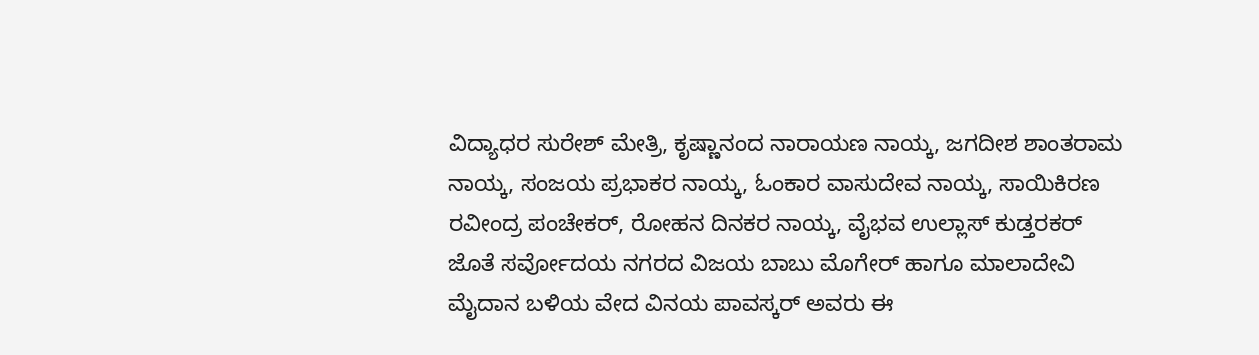ವಿದ್ಯಾಧರ ಸುರೇಶ್ ಮೇತ್ರಿ, ಕೃಷ್ಣಾನಂದ ನಾರಾಯಣ ನಾಯ್ಕ, ಜಗದೀಶ ಶಾಂತರಾಮ ನಾಯ್ಕ, ಸಂಜಯ ಪ್ರಭಾಕರ ನಾಯ್ಕ, ಓಂಕಾರ ವಾಸುದೇವ ನಾಯ್ಕ, ಸಾಯಿಕಿರಣ ರವೀಂದ್ರ ಪಂಚೇಕರ್, ರೋಹನ ದಿನಕರ ನಾಯ್ಕ, ವೈಭವ ಉಲ್ಲಾಸ್ ಕುಡ್ತರಕರ್ ಜೊತೆ ಸರ್ವೋದಯ ನಗರದ ವಿಜಯ ಬಾಬು ಮೊಗೇರ್ ಹಾಗೂ ಮಾಲಾದೇವಿ ಮೈದಾನ ಬಳಿಯ ವೇದ ವಿನಯ ಪಾವಸ್ಕರ್ ಅವರು ಈ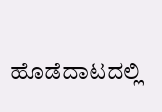ಹೊಡೆದಾಟದಲ್ಲಿ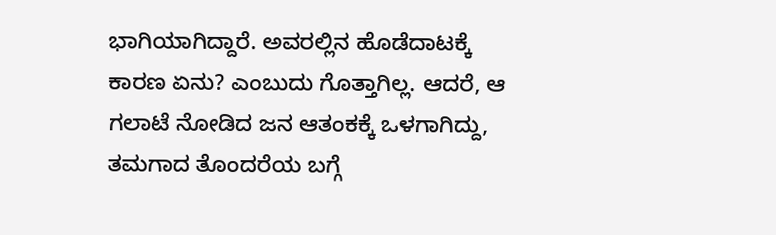ಭಾಗಿಯಾಗಿದ್ದಾರೆ. ಅವರಲ್ಲಿನ ಹೊಡೆದಾಟಕ್ಕೆ ಕಾರಣ ಏನು? ಎಂಬುದು ಗೊತ್ತಾಗಿಲ್ಲ. ಆದರೆ, ಆ ಗಲಾಟೆ ನೋಡಿದ ಜನ ಆತಂಕಕ್ಕೆ ಒಳಗಾಗಿದ್ದು, ತಮಗಾದ ತೊಂದರೆಯ ಬಗ್ಗೆ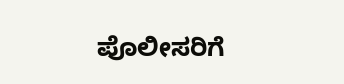ಪೊಲೀಸರಿಗೆ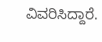ವಿವರಿಸಿದ್ದಾರೆ.